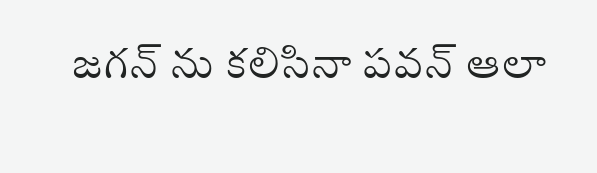జగన్ ను కలిసినా పవన్ ఆలా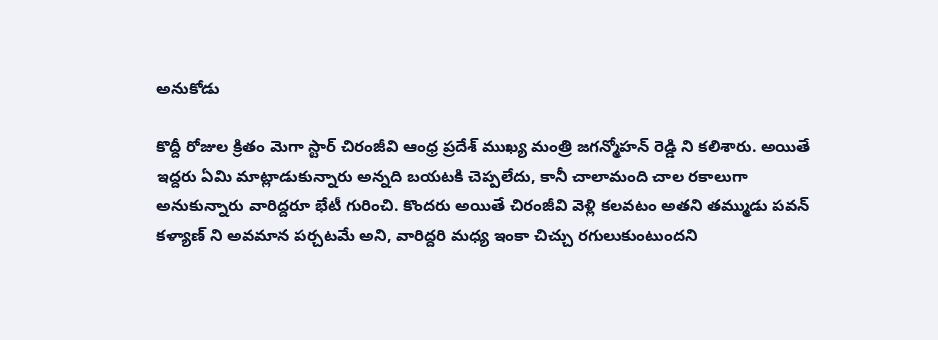అనుకోడు

కొద్దీ రోజుల క్రితం మెగా స్టార్ చిరంజీవి ఆంధ్ర ప్రదేశ్ ముఖ్య మంత్రి జగన్మోహన్ రెడ్డి ని కలిశారు. అయితే ఇద్దరు ఏమి మాట్లాడుకున్నారు అన్నది బయటకి చెప్పలేదు, కానీ చాలామంది చాల రకాలుగా అనుకున్నారు వారిద్దరూ భేటీ గురించి. కొందరు అయితే చిరంజీవి వెళ్లి కలవటం అతని తమ్ముడు పవన్ కళ్యాణ్ ని అవమాన పర్చటమే అని, వారిద్దరి మధ్య ఇంకా చిచ్చు రగులుకుంటుందని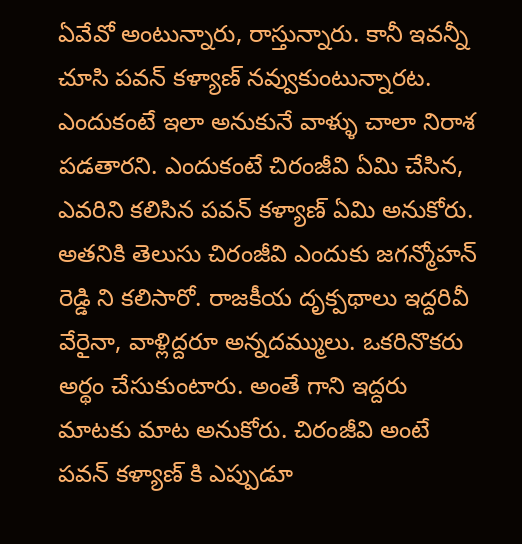ఏవేవో అంటున్నారు, రాస్తున్నారు. కానీ ఇవన్నీ చూసి పవన్ కళ్యాణ్ నవ్వుకుంటున్నారట.
ఎందుకంటే ఇలా అనుకునే వాళ్ళు చాలా నిరాశ పడతారని. ఎందుకంటే చిరంజీవి ఏమి చేసిన, ఎవరిని కలిసిన పవన్ కళ్యాణ్ ఏమి అనుకోరు. అతనికి తెలుసు చిరంజీవి ఎందుకు జగన్మోహన్ రెడ్డి ని కలిసారో. రాజకీయ దృక్పథాలు ఇద్దరివీ వేరైనా, వాళ్లిద్దరూ అన్నదమ్ములు. ఒకరినొకరు అర్థం చేసుకుంటారు. అంతే గాని ఇద్దరు మాటకు మాట అనుకోరు. చిరంజీవి అంటే పవన్ కళ్యాణ్ కి ఎప్పుడూ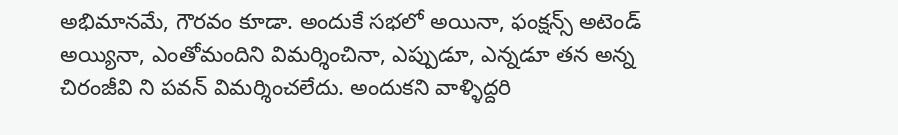అభిమానమే, గౌరవం కూడా. అందుకే సభలో అయినా, ఫంక్షన్స్ అటెండ్ అయ్యినా, ఎంతోమందిని విమర్శించినా, ఎప్పుడూ, ఎన్నడూ తన అన్న చిరంజీవి ని పవన్ విమర్శించలేదు. అందుకని వాళ్ళిద్దరి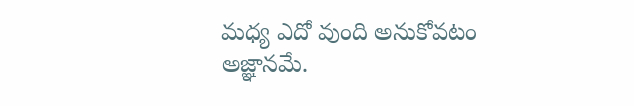మధ్య ఎదో వుంది అనుకోవటం అజ్ఞానమే.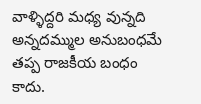వాళ్ళిద్దరి మధ్య వున్నది అన్నదమ్ముల అనుబంధమే తప్ప రాజకీయ బంధం కాదు.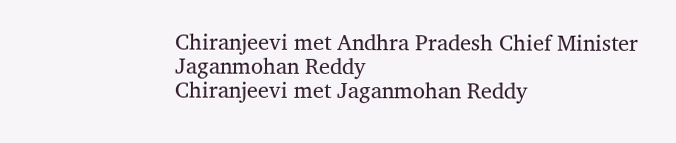Chiranjeevi met Andhra Pradesh Chief Minister Jaganmohan Reddy
Chiranjeevi met Jaganmohan Reddy